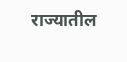राज्यातील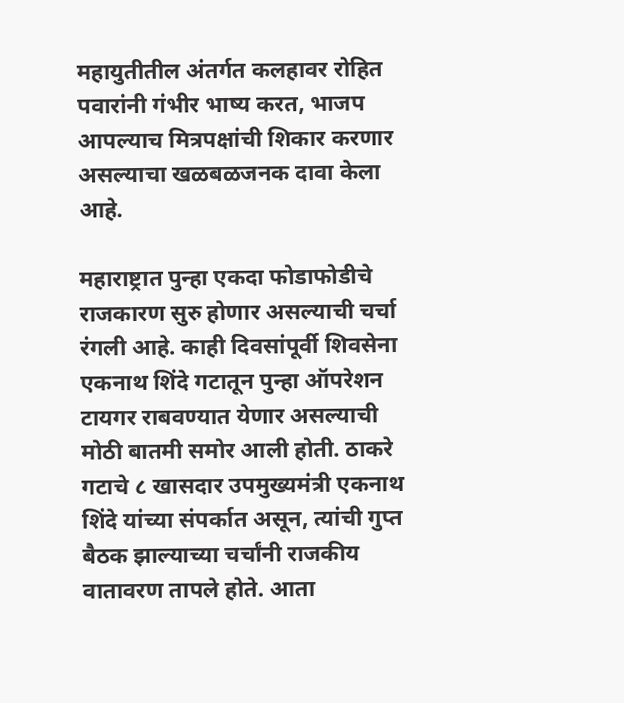महायुतीतील अंतर्गत कलहावर रोहित पवारांनी गंभीर भाष्य करत, भाजप आपल्याच मित्रपक्षांची शिकार करणार असल्याचा खळबळजनक दावा केला आहे.

महाराष्ट्रात पुन्हा एकदा फोडाफोडीचे राजकारण सुरु होणार असल्याची चर्चा रंगली आहे. काही दिवसांपूर्वी शिवसेना एकनाथ शिंदे गटातून पुन्हा ऑपरेशन टायगर राबवण्यात येणार असल्याची मोठी बातमी समोर आली होती. ठाकरे गटाचे ८ खासदार उपमुख्यमंत्री एकनाथ शिंदे यांच्या संपर्कात असून, त्यांची गुप्त बैठक झाल्याच्या चर्चांनी राजकीय वातावरण तापले होते. आता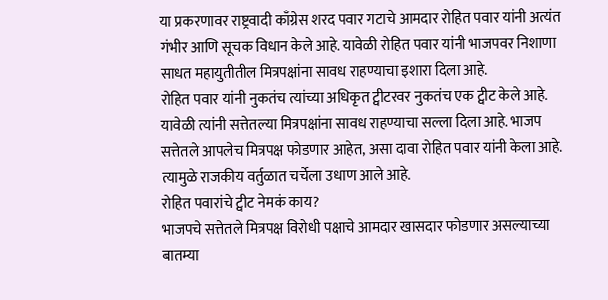या प्रकरणावर राष्ट्रवादी काँग्रेस शरद पवार गटाचे आमदार रोहित पवार यांनी अत्यंत गंभीर आणि सूचक विधान केले आहे. यावेळी रोहित पवार यांनी भाजपवर निशाणा साधत महायुतीतील मित्रपक्षांना सावध राहण्याचा इशारा दिला आहे.
रोहित पवार यांनी नुकतंच त्यांच्या अधिकृत ट्वीटरवर नुकतंच एक ट्वीट केले आहे. यावेळी त्यांनी सत्तेतल्या मित्रपक्षांना सावध राहण्याचा सल्ला दिला आहे. भाजप सत्तेतले आपलेच मित्रपक्ष फोडणार आहेत, असा दावा रोहित पवार यांनी केला आहे. त्यामुळे राजकीय वर्तुळात चर्चेला उधाण आले आहे.
रोहित पवारांचे ट्वीट नेमकं काय?
भाजपचे सत्तेतले मित्रपक्ष विरोधी पक्षाचे आमदार खासदार फोडणार असल्याच्या बातम्या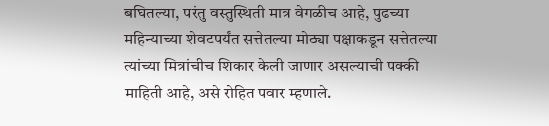बघितल्या, परंतु वस्तुस्थिती मात्र वेगळीच आहे, पुढच्या महिन्याच्या शेवटपर्यंत सत्तेतल्या मोठ्या पक्षाकडून सत्तेतल्या त्यांच्या मित्रांचीच शिकार केली जाणार असल्याची पक्की माहिती आहे, असे रोहित पवार म्हणाले.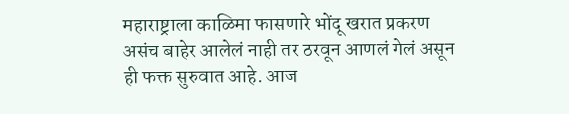महाराष्ट्राला काळिमा फासणारे भोंदू खरात प्रकरण असंच बाहेर आलेलं नाही तर ठरवून आणलं गेलं असून ही फक्त सुरुवात आहे. आज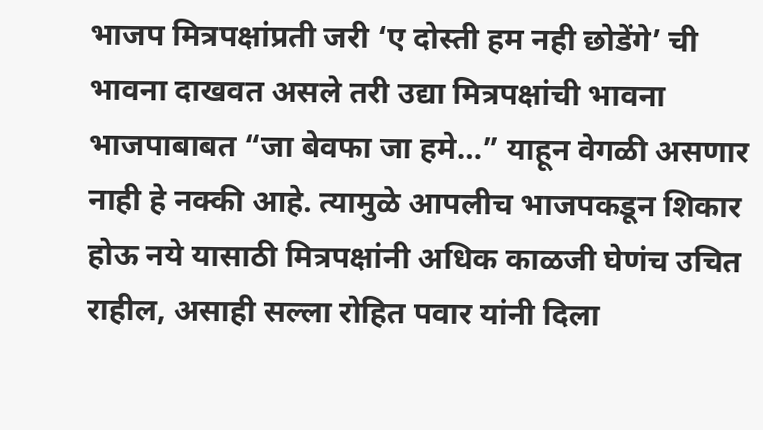भाजप मित्रपक्षांप्रती जरी ‘ए दोस्ती हम नही छोडेंगे’ ची भावना दाखवत असले तरी उद्या मित्रपक्षांची भावना भाजपाबाबत “जा बेवफा जा हमे…” याहून वेगळी असणार नाही हे नक्की आहे. त्यामुळे आपलीच भाजपकडून शिकार होऊ नये यासाठी मित्रपक्षांनी अधिक काळजी घेणंच उचित राहील, असाही सल्ला रोहित पवार यांनी दिला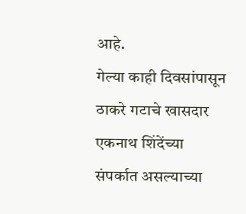आहे.
गेल्या काही दिवसांपासून ठाकरे गटाचे खासदार एकनाथ शिंदेंच्या संपर्कात असल्याच्या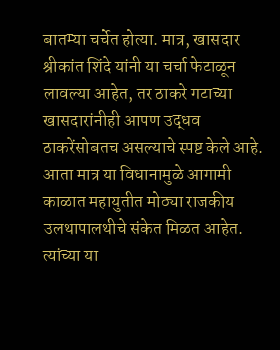बातम्या चर्चेत होत्या. मात्र, खासदार श्रीकांत शिंदे यांनी या चर्चा फेटाळून लावल्या आहेत, तर ठाकरे गटाच्या खासदारांनीही आपण उद्धव ठाकरेंसोबतच असल्याचे स्पष्ट केले आहे. आता मात्र या विधानामुळे आगामी काळात महायुतीत मोठ्या राजकीय उलथापालथीचे संकेत मिळत आहेत. त्यांच्या या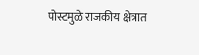पोस्टमुळे राजकीय क्षेत्रात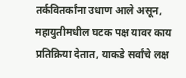तर्कवितर्कांना उधाण आले असून, महायुतीमधील घटक पक्ष यावर काय प्रतिक्रिया देतात, याकडे सर्वांचे लक्ष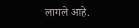लागले आहे.